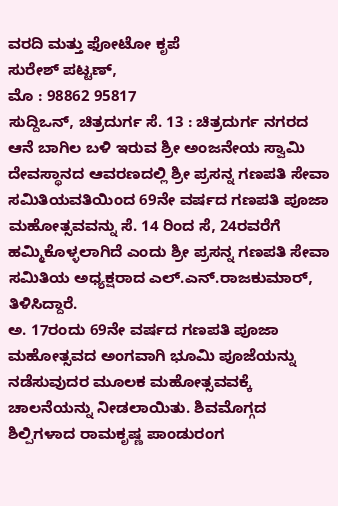ವರದಿ ಮತ್ತು ಫೋಟೋ ಕೃಪೆ
ಸುರೇಶ್ ಪಟ್ಟಣ್,
ಮೊ : 98862 95817
ಸುದ್ದಿಒನ್, ಚಿತ್ರದುರ್ಗ ಸೆ. 13 : ಚಿತ್ರದುರ್ಗ ನಗರದ ಆನೆ ಬಾಗಿಲ ಬಳಿ ಇರುವ ಶ್ರೀ ಅಂಜನೇಯ ಸ್ವಾಮಿ ದೇವಸ್ಥಾನದ ಆವರಣದಲ್ಲಿ ಶ್ರೀ ಪ್ರಸನ್ನ ಗಣಪತಿ ಸೇವಾ ಸಮಿತಿಯವತಿಯಿಂದ 69ನೇ ವರ್ಷದ ಗಣಪತಿ ಪೂಜಾ ಮಹೋತ್ಸವವನ್ನು ಸೆ. 14 ರಿಂದ ಸೆ, 24ರವರೆಗೆ ಹಮ್ಮಿಕೊಳ್ಳಲಾಗಿದೆ ಎಂದು ಶ್ರೀ ಪ್ರಸನ್ನ ಗಣಪತಿ ಸೇವಾ ಸಮಿತಿಯ ಅಧ್ಯಕ್ಷರಾದ ಎಲ್.ಎನ್.ರಾಜಕುಮಾರ್, ತಿಳಿಸಿದ್ದಾರೆ.
ಅ. 17ರಂದು 69ನೇ ವರ್ಷದ ಗಣಪತಿ ಪೂಜಾ ಮಹೋತ್ಸವದ ಅಂಗವಾಗಿ ಭೂಮಿ ಪೂಜೆಯನ್ನು ನಡೆಸುವುದರ ಮೂಲಕ ಮಹೋತ್ಸವವಕ್ಕೆ ಚಾಲನೆಯನ್ನು ನೀಡಲಾಯಿತು. ಶಿವಮೊಗ್ಗದ ಶಿಲ್ಪಿಗಳಾದ ರಾಮಕೃಷ್ಣ ಪಾಂಡುರಂಗ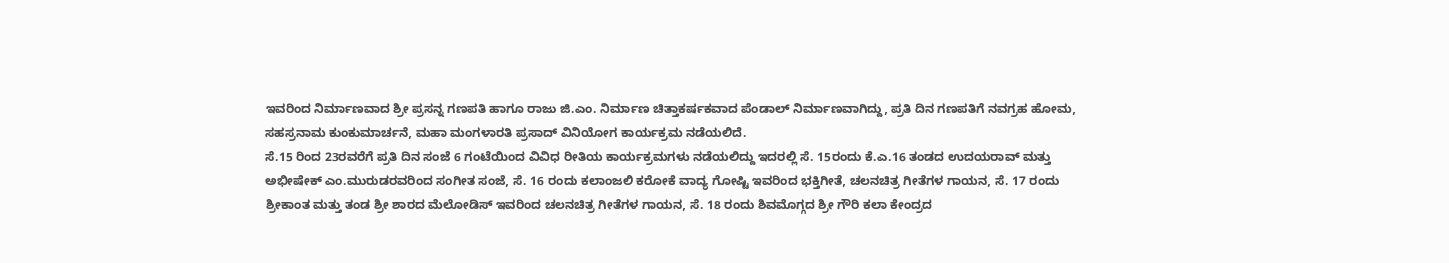ಇವರಿಂದ ನಿರ್ಮಾಣವಾದ ಶ್ರೀ ಪ್ರಸನ್ನ ಗಣಪತಿ ಹಾಗೂ ರಾಜು ಜಿ.ಎಂ. ನಿರ್ಮಾಣ ಚಿತ್ತಾಕರ್ಷಕವಾದ ಪೆಂಡಾಲ್ ನಿರ್ಮಾಣವಾಗಿದ್ದು, ಪ್ರತಿ ದಿನ ಗಣಪತಿಗೆ ನವಗ್ರಹ ಹೋಮ, ಸಹಸ್ರನಾಮ ಕುಂಕುಮಾರ್ಚನೆ, ಮಹಾ ಮಂಗಳಾರತಿ ಪ್ರಸಾದ್ ವಿನಿಯೋಗ ಕಾರ್ಯಕ್ರಮ ನಡೆಯಲಿದೆ.
ಸೆ.15 ರಿಂದ 23ರವರೆಗೆ ಪ್ರತಿ ದಿನ ಸಂಜೆ 6 ಗಂಟೆಯಿಂದ ವಿವಿಧ ರೀತಿಯ ಕಾರ್ಯಕ್ರಮಗಳು ನಡೆಯಲಿದ್ದು ಇದರಲ್ಲಿ ಸೆ. 15ರಂದು ಕೆ.ಎ.16 ತಂಡದ ಉದಯರಾವ್ ಮತ್ತು ಅಭೀಷೇಕ್ ಎಂ.ಮುರುಡರವರಿಂದ ಸಂಗೀತ ಸಂಜೆ, ಸೆ. 16 ರಂದು ಕಲಾಂಜಲಿ ಕರೋಕೆ ವಾದ್ಯ ಗೋಷ್ಟಿ ಇವರಿಂದ ಭಕ್ತಿಗೀತೆ, ಚಲನಚಿತ್ರ ಗೀತೆಗಳ ಗಾಯನ, ಸೆ. 17 ರಂದು ಶ್ರೀಕಾಂತ ಮತ್ತು ತಂಡ ಶ್ರೀ ಶಾರದ ಮೆಲೋಡಿಸ್ ಇವರಿಂದ ಚಲನಚಿತ್ರ ಗೀತೆಗಳ ಗಾಯನ, ಸೆ. 18 ರಂದು ಶಿವಮೊಗ್ಗದ ಶ್ರೀ ಗೌರಿ ಕಲಾ ಕೇಂದ್ರದ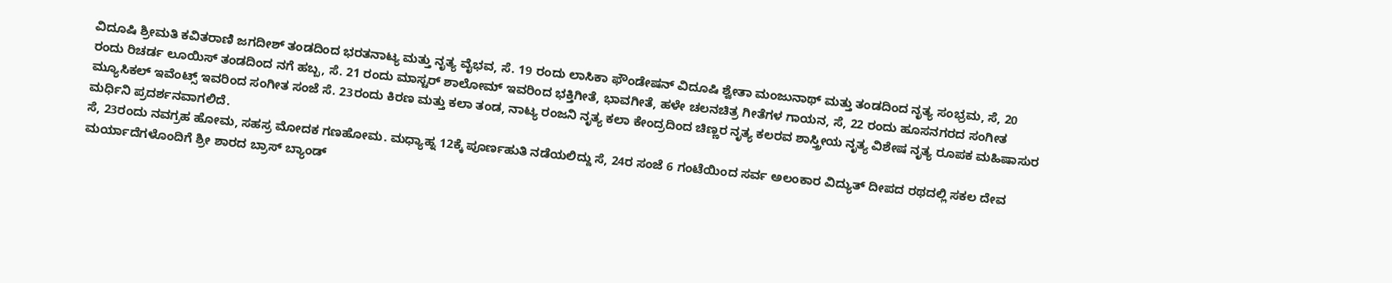ವಿದೂಷಿ ಶ್ರೀಮತಿ ಕವಿತರಾಣಿ ಜಗದೀಶ್ ತಂಡದಿಂದ ಭರತನಾಟ್ಯ ಮತ್ತು ನೃತ್ಯ ವೈಭವ, ಸೆ. 19 ರಂದು ಲಾಸಿಕಾ ಫೌಂಡೇಷನ್ ವಿದೂಷಿ ಶ್ವೇತಾ ಮಂಜುನಾಥ್ ಮತ್ತು ತಂಡದಿಂದ ನೃತ್ಯ ಸಂಭ್ರಮ, ಸೆ, 20 ರಂದು ರಿಚರ್ಡ ಲೂಯಿಸ್ ತಂಡದಿಂದ ನಗೆ ಹಬ್ಬ, ಸೆ. 21 ರಂದು ಮಾಸ್ಟರ್ ಶಾಲೋಮ್ ಇವರಿಂದ ಭಕ್ತಿಗೀತೆ, ಭಾವಗೀತೆ, ಹಳೇ ಚಲನಚಿತ್ರ ಗೀತೆಗಳ ಗಾಯನ, ಸೆ, 22 ರಂದು ಹೂಸನಗರದ ಸಂಗೀತ ಮ್ಯೂಸಿಕಲ್ ಇವೆಂಟ್ಸ್ ಇವರಿಂದ ಸಂಗೀತ ಸಂಜೆ ಸೆ. 23ರಂದು ಕಿರಣ ಮತ್ತು ಕಲಾ ತಂಡ, ನಾಟ್ಯ ರಂಜನಿ ನೃತ್ಯ ಕಲಾ ಕೇಂದ್ರದಿಂದ ಚಿಣ್ಣರ ನೃತ್ಯ ಕಲರವ ಶಾಸ್ತ್ರೀಯ ನೃತ್ಯ ವಿಶೇಷ ನೃತ್ಯ ರೂಪಕ ಮಹಿಷಾಸುರ ಮರ್ಧಿನಿ ಪ್ರದರ್ಶನವಾಗಲಿದೆ.
ಸೆ, 23ರಂದು ನವಗ್ರಹ ಹೋಮ, ಸಹಸ್ರ ಮೋದಕ ಗಣಹೋಮ. ಮಧ್ಯಾಹ್ನ 12ಕ್ಕೆ ಪೂರ್ಣಹುತಿ ನಡೆಯಲಿದ್ದು ಸೆ, 24ರ ಸಂಜೆ 6 ಗಂಟೆಯಿಂದ ಸರ್ವ ಅಲಂಕಾರ ವಿದ್ಯುತ್ ದೀಪದ ರಥದಲ್ಲಿ ಸಕಲ ದೇವ ಮರ್ಯಾದೆಗಳೊಂದಿಗೆ ಶ್ರೀ ಶಾರದ ಬ್ರಾಸ್ ಬ್ಯಾಂಡ್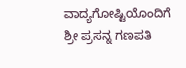ವಾದ್ಯಗೋಷ್ಟಿಯೊಂದಿಗೆ ಶ್ರೀ ಪ್ರಸನ್ನ ಗಣಪತಿ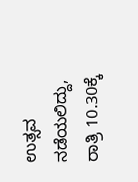ಉತ್ಸವ ನಡೆಯಲಿದ್ದು, ರಾತ್ರಿ 10.30ಕ್ಕೆ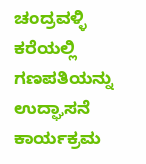ಚಂದ್ರವಳ್ಳಿ ಕರೆಯಲ್ಲಿ ಗಣಪತಿಯನ್ನು ಉದ್ಘಾಸನೆ ಕಾರ್ಯಕ್ರಮ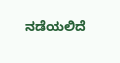ನಡೆಯಲಿದೆ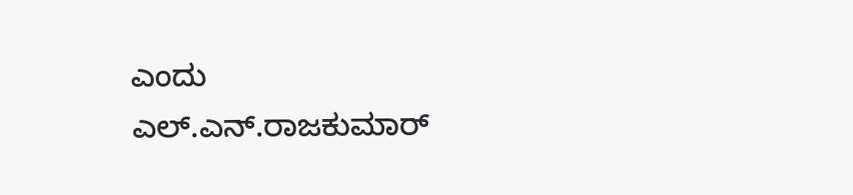ಎಂದು ಎಲ್.ಎನ್.ರಾಜಕುಮಾರ್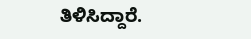ತಿಳಿಸಿದ್ದಾರೆ.